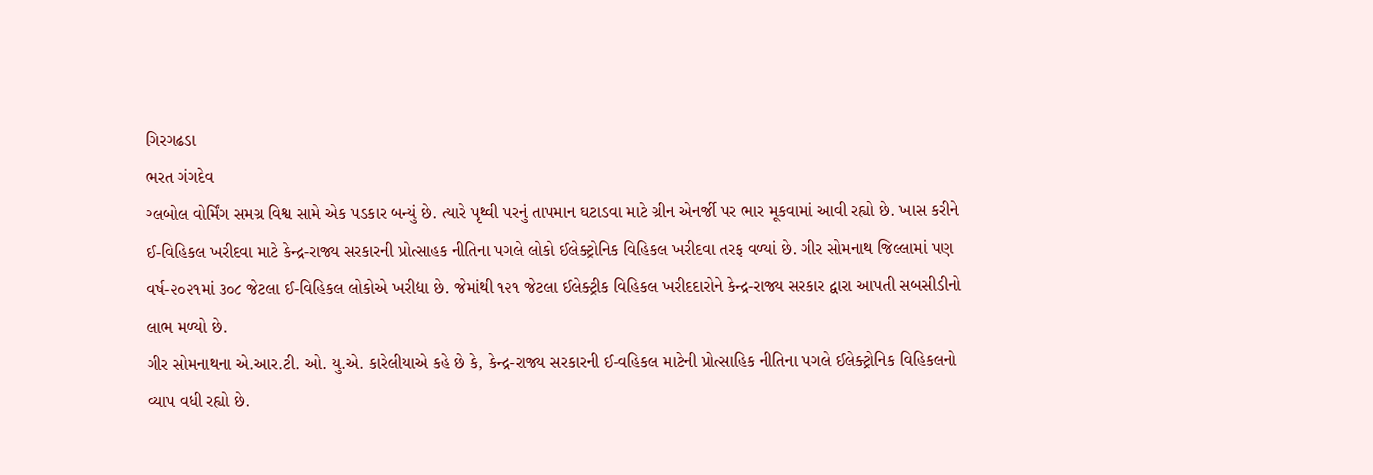ગિરગઢડા
ભરત ગંગદેવ
ગ્લબોલ વોર્મિંગ સમગ્ર વિશ્વ સામે એક પડકાર બન્યું છે. ત્યારે પૃથ્વી પરનું તાપમાન ઘટાડવા માટે ગ્રીન એનર્જી પર ભાર મૂકવામાં આવી રહ્યો છે. ખાસ કરીને ઈ-વિહિકલ ખરીદવા માટે કેન્દ્ર-રાજ્ય સરકારની પ્રોત્સાહક નીતિના પગલે લોકો ઈલેક્ટ્રોનિક વિહિકલ ખરીદવા તરફ વળ્યાં છે. ગીર સોમનાથ જિલ્લામાં પણ વર્ષ-૨૦૨૧માં ૩૦૮ જેટલા ઈ-વિહિકલ લોકોએ ખરીદ્યા છે. જેમાંથી ૧૨૧ જેટલા ઈલેક્ટ્રીક વિહિકલ ખરીદદારોને કેન્દ્ર-રાજ્ય સરકાર દ્વારા આપતી સબસીડીનો લાભ મળ્યો છે.
ગીર સોમનાથના એ.આર.ટી. ઓ. યુ.એ. કારેલીયાએ કહે છે કે, કેન્દ્ર-રાજ્ય સરકારની ઈ-વહિકલ માટેની પ્રોત્સાહિક નીતિના પગલે ઈલેક્ટ્રોનિક વિહિકલનો વ્યાપ વધી રહ્યો છે.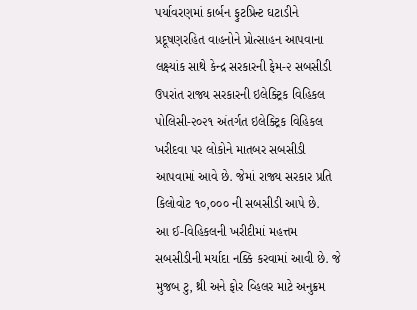પર્યાવરણમાં કાર્બન ફુટપ્રિન્ટ ઘટાડીને પ્રદૂષણરહિત વાહનોને પ્રોત્સાહન આપવાના લક્ષ્યાંક સાથે કેન્દ્ર સરકારની ફેમ-૨ સબસીડી ઉપરાંત રાજ્ય સરકારની ઇલેક્ટ્રિક વિહિકલ પોલિસી-૨૦૨૧ અંતર્ગત ઇલેક્ટ્રિક વિહિકલ ખરીદવા પર લોકોને માતબર સબસીડી આપવામાં આવે છે. જેમાં રાજ્ય સરકાર પ્રતિ કિલોવોટ ૧૦,૦૦૦ ની સબસીડી આપે છે.
આ ઈ-વિહિકલની ખરીદીમાં મહત્તમ સબસીડીની મર્યાદા નક્કિ કરવામાં આવી છે. જે મુજબ ટુ, થ્રી અને ફોર વ્હિલર માટે અનુક્રમ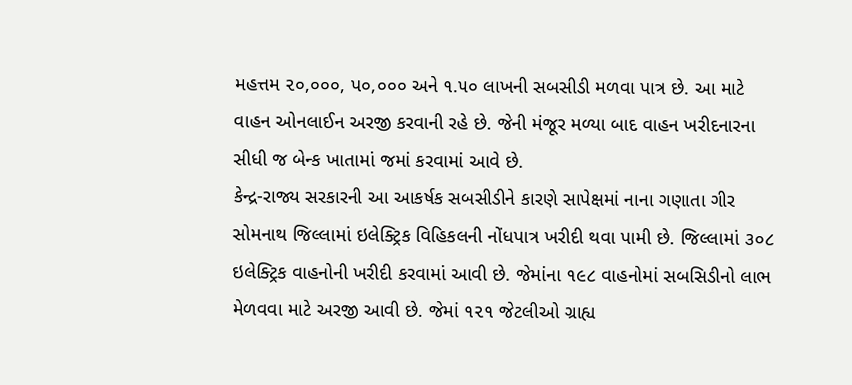મહત્તમ ૨૦,૦૦૦, પ૦,૦૦૦ અને ૧.૫૦ લાખની સબસીડી મળવા પાત્ર છે. આ માટે વાહન ઓનલાઈન અરજી કરવાની રહે છે. જેની મંજૂર મળ્યા બાદ વાહન ખરીદનારના સીધી જ બેન્ક ખાતામાં જમાં કરવામાં આવે છે.
કેન્દ્ર-રાજ્ય સરકારની આ આકર્ષક સબસીડીને કારણે સાપેક્ષમાં નાના ગણાતા ગીર સોમનાથ જિલ્લામાં ઇલેક્ટ્રિક વિહિકલની નોંધપાત્ર ખરીદી થવા પામી છે. જિલ્લામાં ૩૦૮ ઇલેક્ટ્રિક વાહનોની ખરીદી કરવામાં આવી છે. જેમાંના ૧૯૮ વાહનોમાં સબસિડીનો લાભ મેળવવા માટે અરજી આવી છે. જેમાં ૧૨૧ જેટલીઓ ગ્રાહ્ય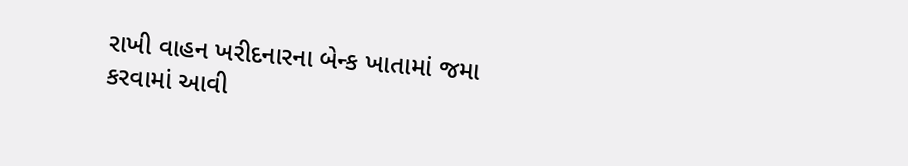રાખી વાહન ખરીદનારના બેન્ક ખાતામાં જમા કરવામાં આવી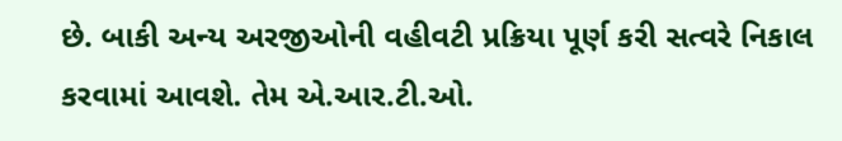છે. બાકી અન્ય અરજીઓની વહીવટી પ્રક્રિયા પૂર્ણ કરી સત્વરે નિકાલ કરવામાં આવશે. તેમ એ.આર.ટી.ઓ.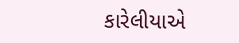કારેલીયાએ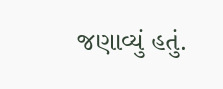જણાવ્યું હતું.